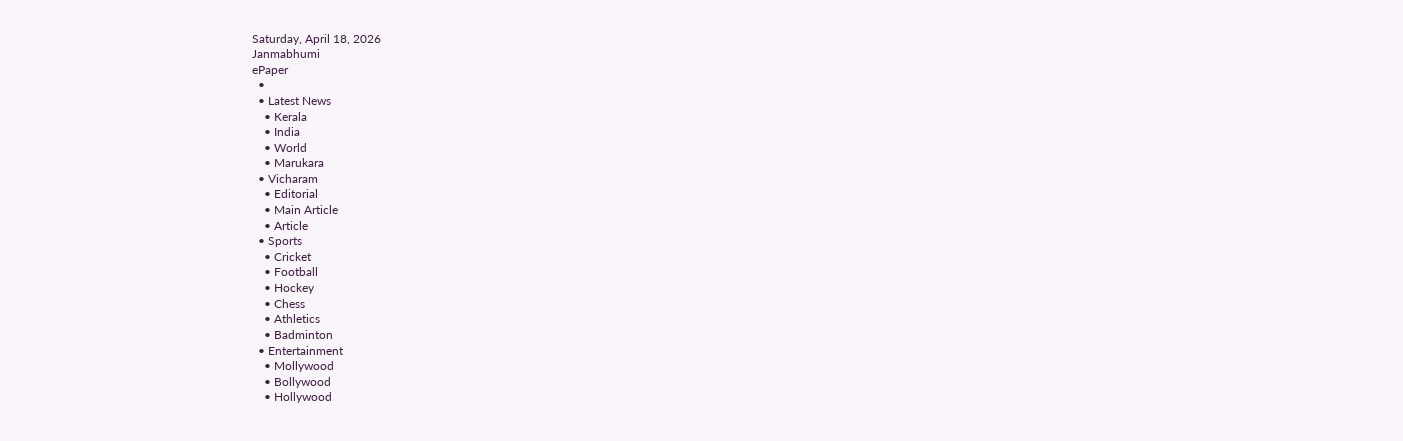Saturday, April 18, 2026
Janmabhumi
ePaper
  •
  • Latest News
    • Kerala
    • India
    • World
    • Marukara
  • Vicharam
    • Editorial
    • Main Article
    • Article
  • Sports
    • Cricket
    • Football
    • Hockey
    • Chess
    • Athletics
    • Badminton
  • Entertainment
    • Mollywood
    • Bollywood
    • Hollywood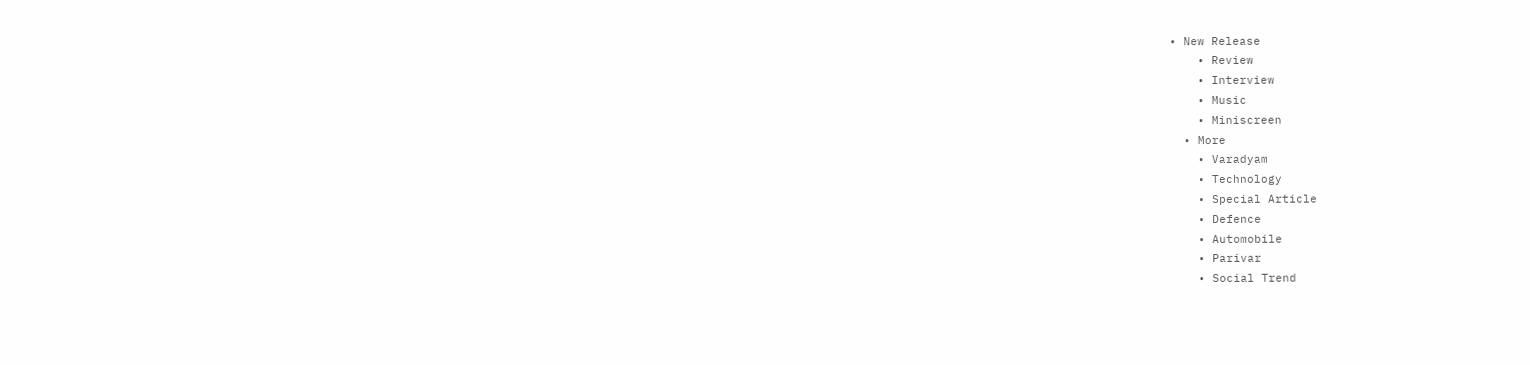• New Release
    • Review
    • Interview
    • Music
    • Miniscreen
  • More
    • Varadyam
    • Technology
    • Special Article
    • Defence
    • Automobile
    • Parivar
    • Social Trend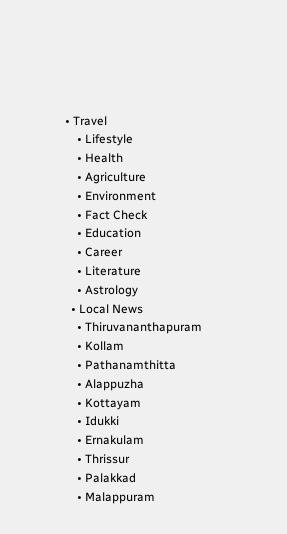• Travel
    • Lifestyle
    • Health
    • Agriculture
    • Environment
    • Fact Check
    • Education
    • Career
    • Literature
    • Astrology
  • Local News
    • Thiruvananthapuram
    • Kollam
    • Pathanamthitta
    • Alappuzha
    • Kottayam
    • Idukki
    • Ernakulam
    • Thrissur
    • Palakkad
    • Malappuram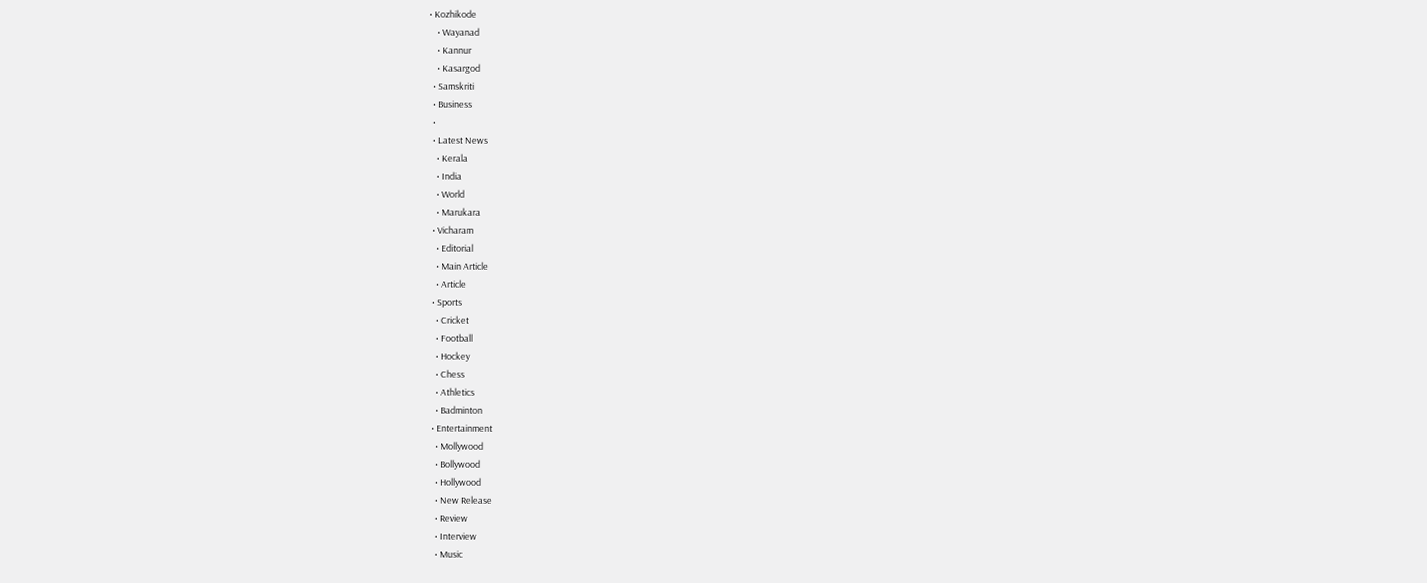• Kozhikode
    • Wayanad
    • Kannur
    • Kasargod
  • Samskriti
  • Business
  •
  • Latest News
    • Kerala
    • India
    • World
    • Marukara
  • Vicharam
    • Editorial
    • Main Article
    • Article
  • Sports
    • Cricket
    • Football
    • Hockey
    • Chess
    • Athletics
    • Badminton
  • Entertainment
    • Mollywood
    • Bollywood
    • Hollywood
    • New Release
    • Review
    • Interview
    • Music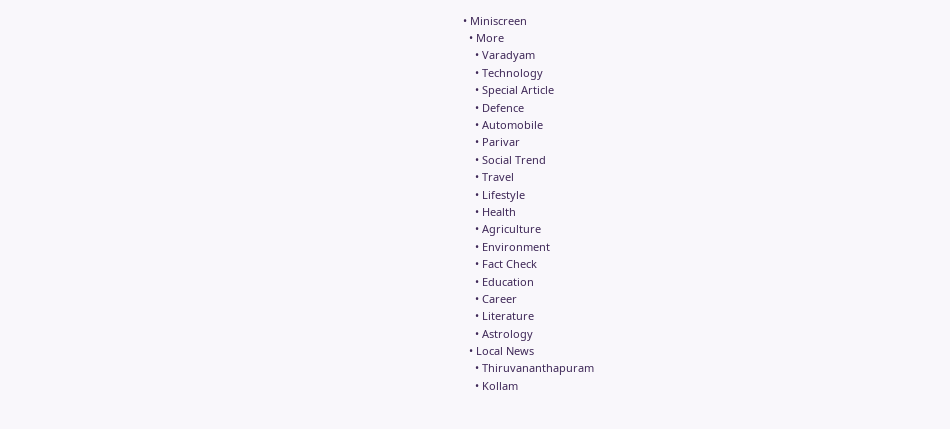• Miniscreen
  • More
    • Varadyam
    • Technology
    • Special Article
    • Defence
    • Automobile
    • Parivar
    • Social Trend
    • Travel
    • Lifestyle
    • Health
    • Agriculture
    • Environment
    • Fact Check
    • Education
    • Career
    • Literature
    • Astrology
  • Local News
    • Thiruvananthapuram
    • Kollam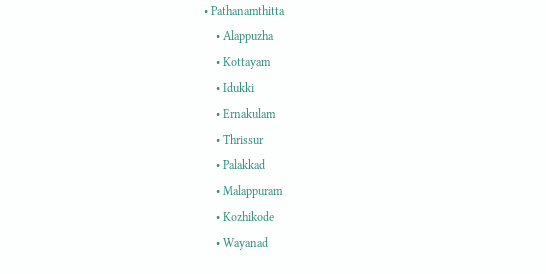• Pathanamthitta
    • Alappuzha
    • Kottayam
    • Idukki
    • Ernakulam
    • Thrissur
    • Palakkad
    • Malappuram
    • Kozhikode
    • Wayanad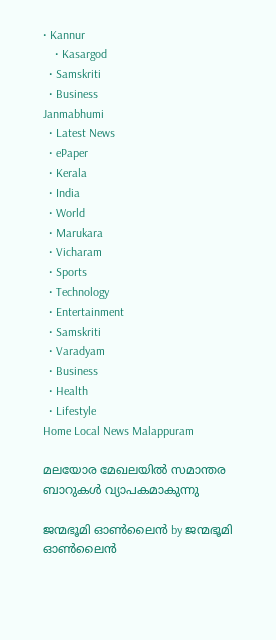• Kannur
    • Kasargod
  • Samskriti
  • Business
Janmabhumi
  • Latest News
  • ePaper
  • Kerala
  • India
  • World
  • Marukara
  • Vicharam
  • Sports
  • Technology
  • Entertainment
  • Samskriti
  • Varadyam
  • Business
  • Health
  • Lifestyle
Home Local News Malappuram

മലയോര മേഖലയില്‍ സമാന്തര ബാറുകള്‍ വ്യാപകമാകുന്നു

ജന്മഭൂമി ഓണ്‍ലൈന്‍ by ജന്മഭൂമി ഓണ്‍ലൈന്‍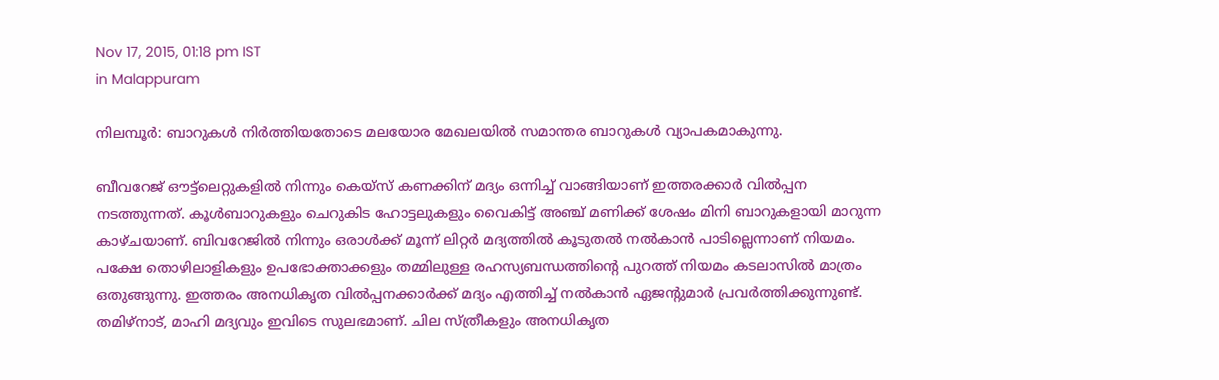Nov 17, 2015, 01:18 pm IST
in Malappuram

നിലമ്പൂര്‍: ബാറുകള്‍ നിര്‍ത്തിയതോടെ മലയോര മേഖലയില്‍ സമാന്തര ബാറുകള്‍ വ്യാപകമാകുന്നു.

ബീവറേജ് ഔട്ട്‌ലെറ്റുകളില്‍ നിന്നും കെയ്‌സ് കണക്കിന് മദ്യം ഒന്നിച്ച് വാങ്ങിയാണ് ഇത്തരക്കാര്‍ വില്‍പ്പന നടത്തുന്നത്. കൂള്‍ബാറുകളും ചെറുകിട ഹോട്ടലുകളും വൈകിട്ട് അഞ്ച് മണിക്ക് ശേഷം മിനി ബാറുകളായി മാറുന്ന കാഴ്ചയാണ്. ബിവറേജില്‍ നിന്നും ഒരാള്‍ക്ക് മൂന്ന് ലിറ്റര്‍ മദ്യത്തില്‍ കൂടുതല്‍ നല്‍കാന്‍ പാടില്ലെന്നാണ് നിയമം. പക്ഷേ തൊഴിലാളികളും ഉപഭോക്താക്കളും തമ്മിലുള്ള രഹസ്യബന്ധത്തിന്റെ പുറത്ത് നിയമം കടലാസില്‍ മാത്രം ഒതുങ്ങുന്നു. ഇത്തരം അനധികൃത വില്‍പ്പനക്കാര്‍ക്ക് മദ്യം എത്തിച്ച് നല്‍കാന്‍ ഏജന്റുമാര്‍ പ്രവര്‍ത്തിക്കുന്നുണ്ട്. തമിഴ്‌നാട്, മാഹി മദ്യവും ഇവിടെ സുലഭമാണ്. ചില സ്ത്രീകളും അനധികൃത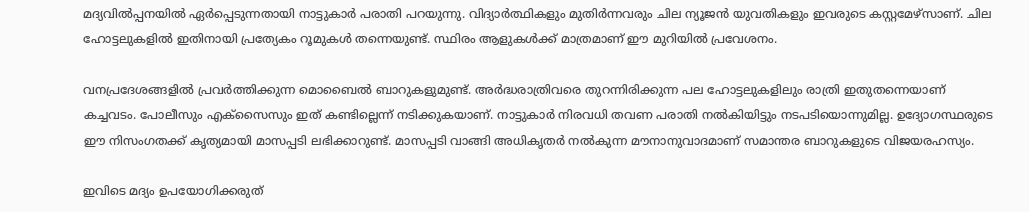മദ്യവില്‍പ്പനയില്‍ ഏര്‍പ്പെടുന്നതായി നാട്ടുകാര്‍ പരാതി പറയുന്നു. വിദ്യാര്‍ത്ഥികളും മുതിര്‍ന്നവരും ചില ന്യൂജന്‍ യുവതികളും ഇവരുടെ കസ്റ്റമേഴ്‌സാണ്. ചില ഹോട്ടലുകളില്‍ ഇതിനായി പ്രത്യേകം റൂമുകള്‍ തന്നെയുണ്ട്. സ്ഥിരം ആളുകള്‍ക്ക് മാത്രമാണ് ഈ മുറിയില്‍ പ്രവേശനം.

വനപ്രദേശങ്ങളില്‍ പ്രവര്‍ത്തിക്കുന്ന മൊബൈല്‍ ബാറുകളുമുണ്ട്. അര്‍ദ്ധരാത്രിവരെ തുറന്നിരിക്കുന്ന പല ഹോട്ടലുകളിലും രാത്രി ഇതുതന്നെയാണ് കച്ചവടം. പോലീസും എക്‌സൈസും ഇത് കണ്ടില്ലെന്ന് നടിക്കുകയാണ്. നാട്ടുകാര്‍ നിരവധി തവണ പരാതി നല്‍കിയിട്ടും നടപടിയൊന്നുമില്ല. ഉദ്യോഗസ്ഥരുടെ ഈ നിസംഗതക്ക് കൃത്യമായി മാസപ്പടി ലഭിക്കാറുണ്ട്. മാസപ്പടി വാങ്ങി അധികൃതര്‍ നല്‍കുന്ന മൗനാനുവാദമാണ് സമാന്തര ബാറുകളുടെ വിജയരഹസ്യം.

ഇവിടെ മദ്യം ഉപയോഗിക്കരുത്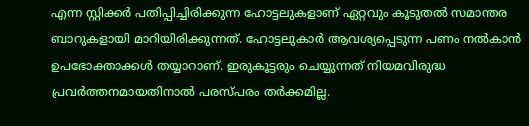എന്ന സ്റ്റിക്കര്‍ പതിപ്പിച്ചിരിക്കുന്ന ഹോട്ടലുകളാണ് ഏറ്റവും കൂടുതല്‍ സമാന്തര ബാറുകളായി മാറിയിരിക്കുന്നത്. ഹോട്ടലുകാര്‍ ആവശ്യപ്പെടുന്ന പണം നല്‍കാന്‍ ഉപഭോക്താക്കള്‍ തയ്യാറാണ്. ഇരുകൂട്ടരും ചെയ്യുന്നത് നിയമവിരുദ്ധ പ്രവര്‍ത്തനമായതിനാല്‍ പരസ്പരം തര്‍ക്കമില്ല.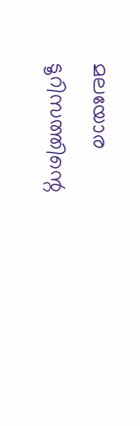മലയോര ടൂറിസത്തിന്റെ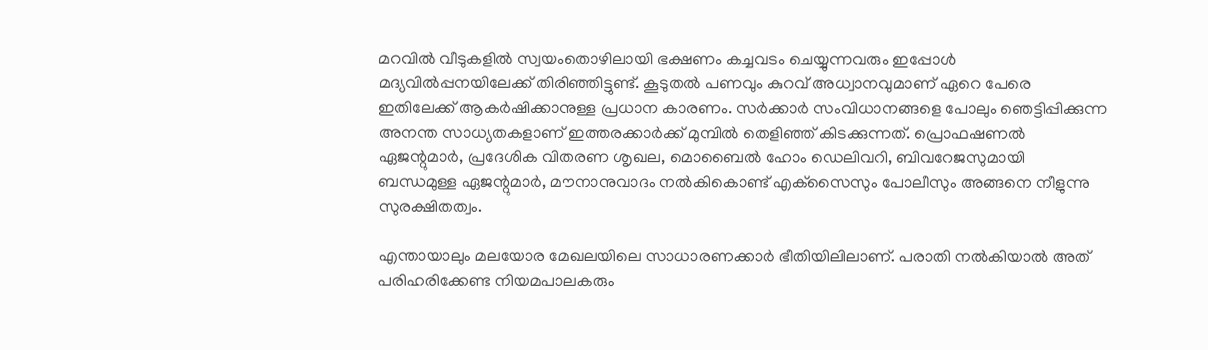മറവില്‍ വീടുകളില്‍ സ്വയംതൊഴിലായി ഭക്ഷണം കച്ചവടം ചെയ്യുന്നവരും ഇപ്പോള്‍ മദ്യവില്‍പ്പനയിലേക്ക് തിരിഞ്ഞിട്ടുണ്ട്. കൂടുതല്‍ പണവും കുറവ് അധ്വാനവുമാണ് ഏറെ പേരെ ഇതിലേക്ക് ആകര്‍ഷിക്കാനുള്ള പ്രധാന കാരണം. സര്‍ക്കാര്‍ സംവിധാനങ്ങളെ പോലും ഞെട്ടിപ്പിക്കുന്ന അനന്ത സാധ്യതകളാണ് ഇത്തരക്കാര്‍ക്ക് മുമ്പില്‍ തെളിഞ്ഞ് കിടക്കുന്നത്. പ്രൊഫഷണല്‍ ഏജന്റുമാര്‍, പ്രദേശിക വിതരണ ശൃഖല, മൊബൈല്‍ ഹോം ഡെലിവറി, ബിവറേജസുമായി ബന്ധമുള്ള ഏജന്റുമാര്‍, മൗനാനുവാദം നല്‍കികൊണ്ട് എക്‌സൈസും പോലീസും അങ്ങനെ നീളുന്നു സുരക്ഷിതത്വം.

എന്തായാലും മലയോര മേഖലയിലെ സാധാരണക്കാര്‍ ഭീതിയിലിലാണ്. പരാതി നല്‍കിയാല്‍ അത് പരിഹരിക്കേണ്ട നിയമപാലകരും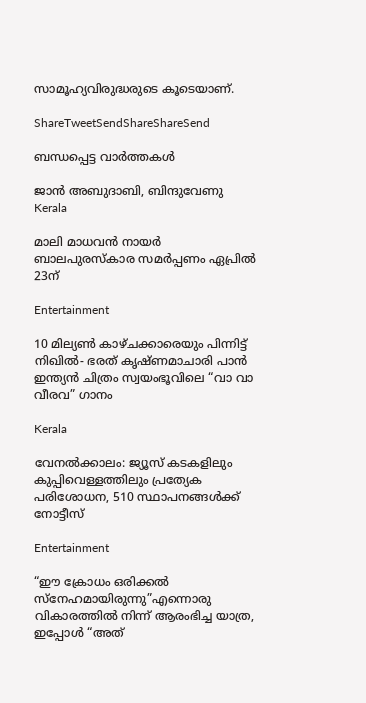സാമൂഹ്യവിരുദ്ധരുടെ കൂടെയാണ്.

ShareTweetSendShareShareSend

ബന്ധപ്പെട്ട വാര്‍ത്തകള്‍

ജാൻ അബുദാബി, ബിന്ദുവേണു
Kerala

മാലി മാധവൻ നായർ ബാലപുരസ്കാര സമർപ്പണം ഏപ്രിൽ 23ന്

Entertainment

10 മില്യൺ കാഴ്ചക്കാരെയും പിന്നിട്ട് നിഖിൽ- ഭരത് കൃഷ്ണമാചാരി പാൻ ഇന്ത്യൻ ചിത്രം സ്വയംഭൂവിലെ “വാ വാ വീരവ” ഗാനം

Kerala

വേനല്‍ക്കാലം: ജ്യൂസ് കടകളിലും കുപ്പിവെള്ളത്തിലും പ്രത്യേക പരിശോധന, 510 സ്ഥാപനങ്ങള്‍ക്ക് നോട്ടീസ്

Entertainment

“ഈ ക്രോധം ഒരിക്കൽ സ്നേഹമായിരുന്നു”എന്നൊരു വികാരത്തിൽ നിന്ന് ആരംഭിച്ച യാത്ര, ഇപ്പോൾ “അത്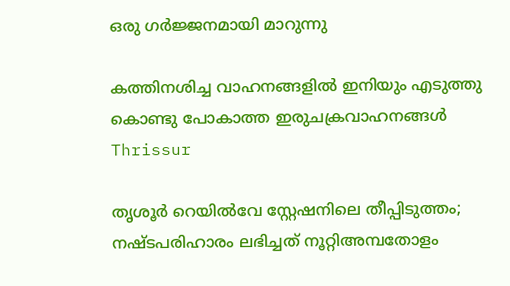ഒരു ഗർജ്ജനമായി മാറുന്നു

കത്തിനശിച്ച വാഹനങ്ങളില്‍ ഇനിയും എടുത്തു കൊണ്ടു പോകാത്ത ഇരുചക്രവാഹനങ്ങള്‍
Thrissur

തൃശൂര്‍ റെയില്‍വേ സ്റ്റേഷനിലെ തീപ്പിടുത്തം; നഷ്ടപരിഹാരം ലഭിച്ചത് നൂറ്റിഅമ്പതോളം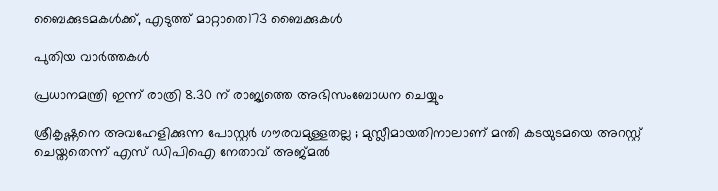ബൈക്കുടമകള്‍ക്ക്, എടുത്ത് മാറ്റാതെ173 ബൈക്കുകള്‍

പുതിയ വാര്‍ത്തകള്‍

പ്രധാനമന്ത്രി ഇന്ന് രാത്രി 8.30 ന് രാജ്യത്തെ അഭിസംബോധന ചെയ്യും

ശ്രീകൃഷ്ണനെ അവഹേളിക്കുന്ന പോസ്റ്റർ ഗൗരവമുള്ളതല്ല ; മുസ്ലീമായതിനാലാണ് മന്തി കടയുടമയെ അറസ്റ്റ് ചെയ്തതെന്ന് എസ് ഡിപിഐ നേതാവ് അജ്മൽ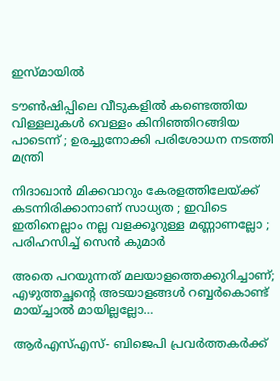ഇസ്മായിൽ

ടൗണ്‍ഷിപ്പിലെ വീടുകളില്‍ കണ്ടെത്തിയ വിള്ളലുകൾ വെള്ളം കിനിഞ്ഞിറങ്ങിയ പാടെന്ന് ; ഉരച്ചുനോക്കി പരിശോധന നടത്തി മന്ത്രി

നിദാഖാൻ മിക്കവാറും കേരളത്തിലേയ്‌ക്ക് കടന്നിരിക്കാനാണ് സാധ്യത ; ഇവിടെ ഇതിനെല്ലാം നല്ല വളക്കൂറുള്ള മണ്ണാണല്ലോ ; പരിഹസിച്ച് സെൻ കുമാർ

അതെ പറയുന്നത് മലയാളത്തെക്കുറിച്ചാണ്; എഴുത്തച്ഛന്റെ അടയാളങ്ങൾ റബ്ബർകൊണ്ട് മായ്ച്ചാൽ മായില്ലല്ലോ…

ആർഎസ്എസ്- ബിജെപി പ്രവർത്തകർക്ക്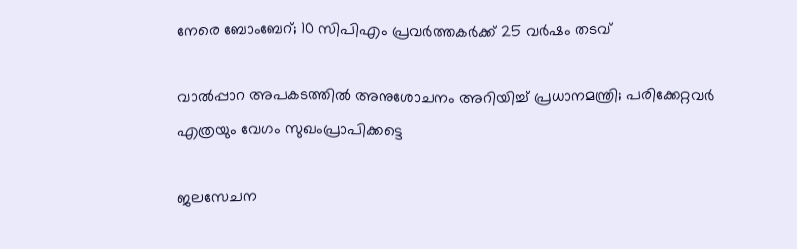നേരെ ബോംബേറ്; 10 സിപിഎം പ്രവർത്തകർക്ക് 25 വർഷം തടവ്

വാൽപ്പാറ അപകടത്തിൽ അനുശോചനം അറിയിച്ച് പ്രധാനമന്ത്രി; പരിക്കേറ്റവർ എത്രയും വേഗം സുഖംപ്രാപിക്കട്ടെ

ജലസേചന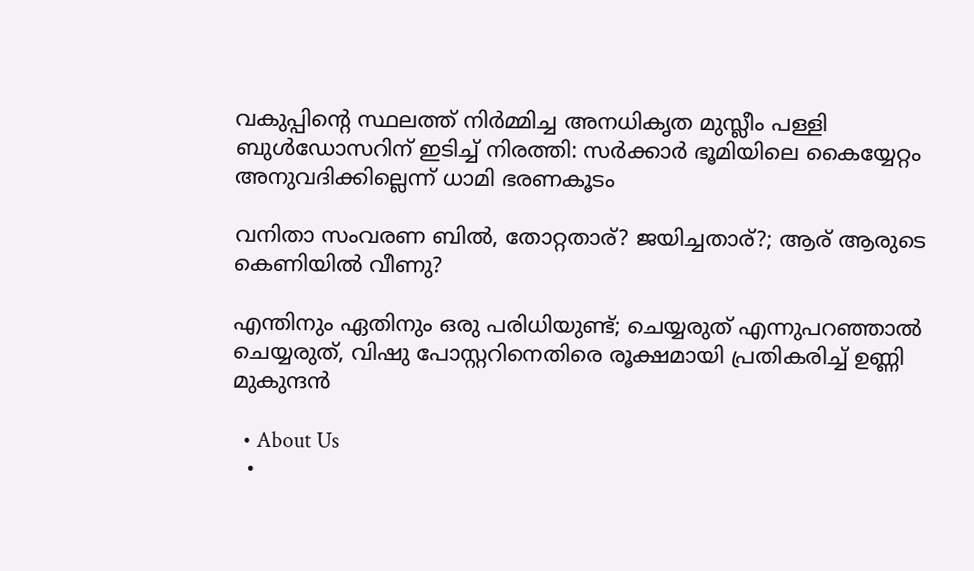വകുപ്പിന്റെ സ്ഥലത്ത് നിർമ്മിച്ച അനധികൃത മുസ്ലീം പള്ളി ബുൾഡോസറിന് ഇടിച്ച് നിരത്തി: സർക്കാർ ഭൂമിയിലെ കൈയ്യേറ്റം അനുവദിക്കില്ലെന്ന് ധാമി ഭരണകൂടം

വനിതാ സംവരണ ബിൽ, തോറ്റതാര്? ജയിച്ചതാര്?; ആര് ആരുടെ കെണിയിൽ വീണു?

എന്തിനും ഏതിനും ഒരു പരിധിയുണ്ട്; ചെയ്യരുത് എന്നുപറഞ്ഞാൽ ചെയ്യരുത്, വിഷു പോസ്റ്ററിനെതിരെ രൂക്ഷമായി പ്രതികരിച്ച് ഉണ്ണി മുകുന്ദൻ

  • About Us
  •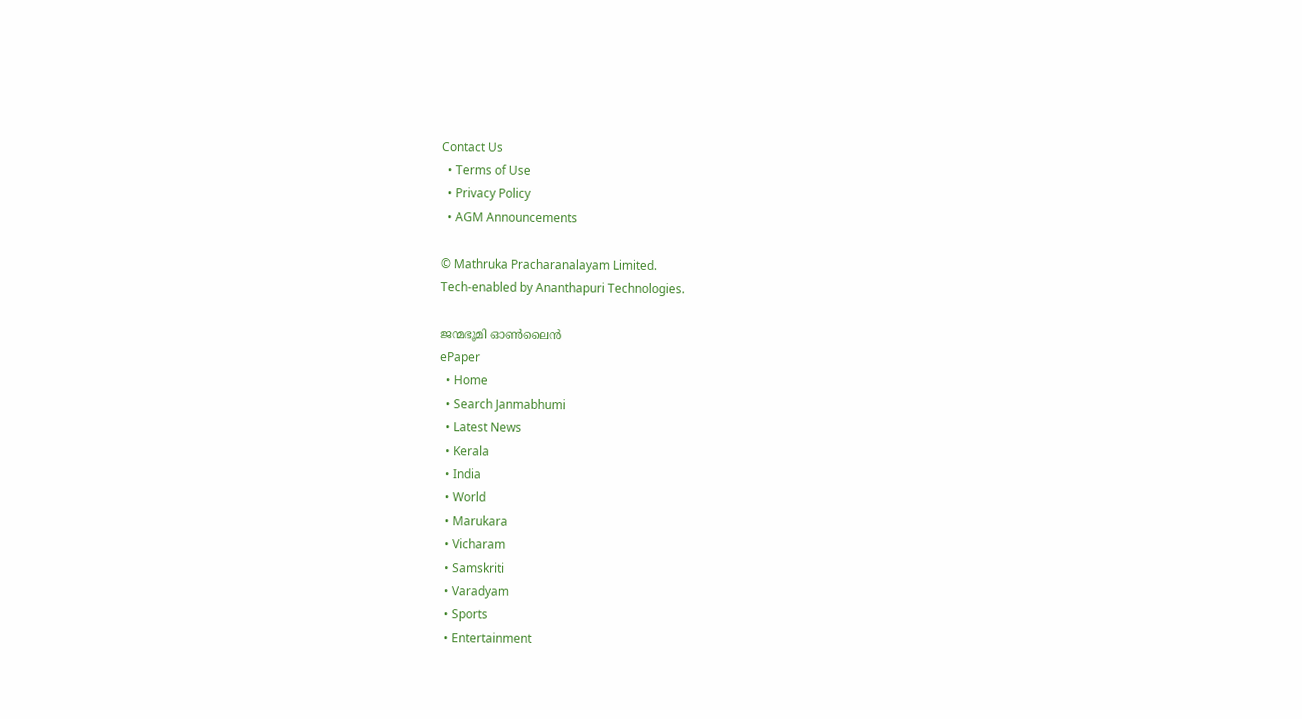Contact Us
  • Terms of Use
  • Privacy Policy
  • AGM Announcements

© Mathruka Pracharanalayam Limited.
Tech-enabled by Ananthapuri Technologies.

ജന്മഭൂമി ഓണ്‍ലൈന്‍
ePaper
  • Home
  • Search Janmabhumi
  • Latest News
  • Kerala
  • India
  • World
  • Marukara
  • Vicharam
  • Samskriti
  • Varadyam
  • Sports
  • Entertainment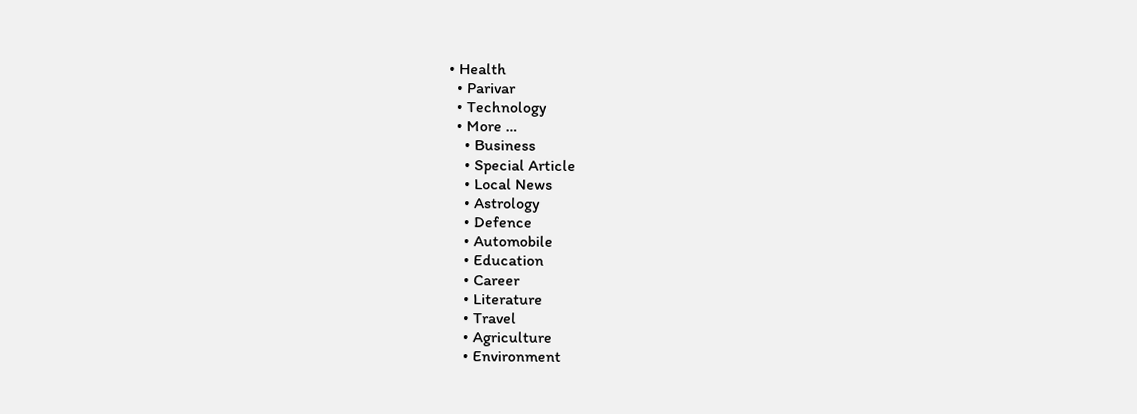• Health
  • Parivar
  • Technology
  • More …
    • Business
    • Special Article
    • Local News
    • Astrology
    • Defence
    • Automobile
    • Education
    • Career
    • Literature
    • Travel
    • Agriculture
    • Environment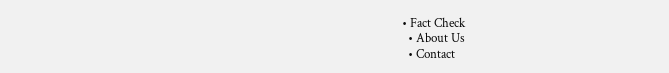• Fact Check
  • About Us
  • Contact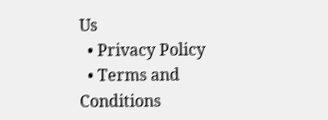Us
  • Privacy Policy
  • Terms and Conditions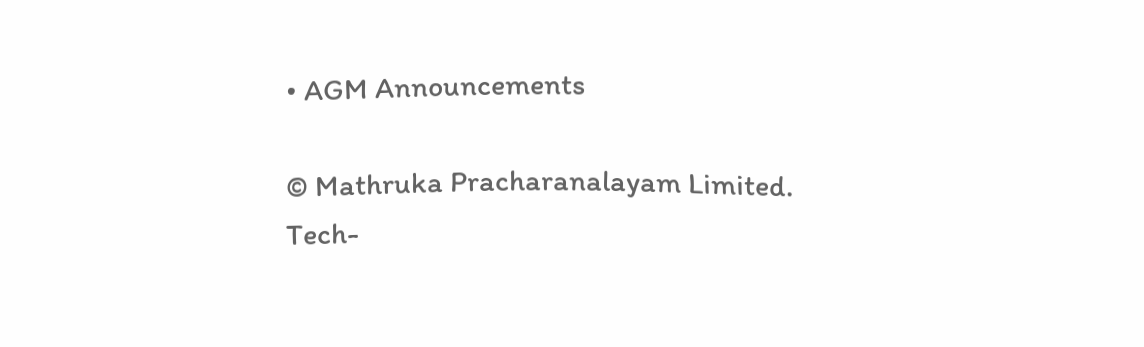• AGM Announcements

© Mathruka Pracharanalayam Limited.
Tech-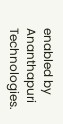enabled by Ananthapuri Technologies.